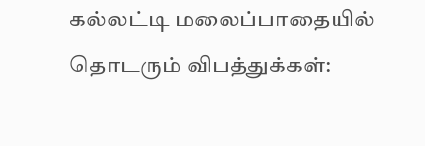கல்லட்டி மலைப்பாதையில் தொடரும் விபத்துக்கள்: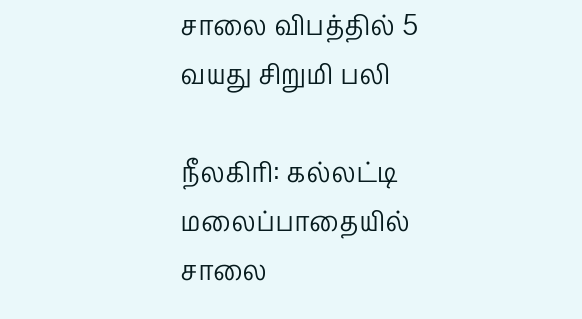சாலை விபத்தில் 5 வயது சிறுமி பலி

நீலகிரி: கல்லட்டி மலைப்பாதையில் சாலை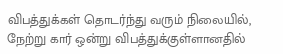விபத்துக்கள் தொடர்ந்து வரும் நிலையில், நேற்று கார் ஒன்று விபத்துக்குள்ளானதில்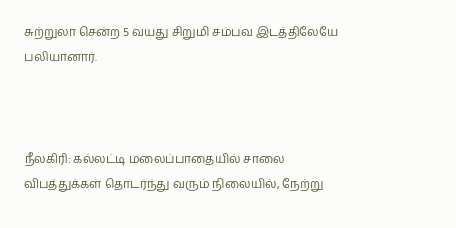சுற்றுலா சென்ற 5 வயது சிறுமி சம்பவ இடத்திலேயே பலியானார்.



நீலகிரி: கல்லட்டி மலைப்பாதையில் சாலை விபத்துக்கள் தொடர்ந்து வரும் நிலையில், நேற்று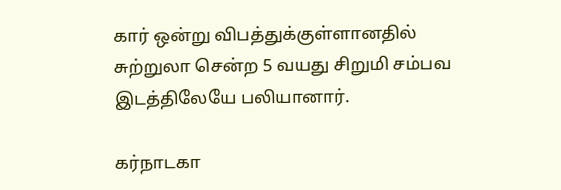கார் ஒன்று விபத்துக்குள்ளானதில் சுற்றுலா சென்ற 5 வயது சிறுமி சம்பவ இடத்திலேயே பலியானார்.

கர்நாடகா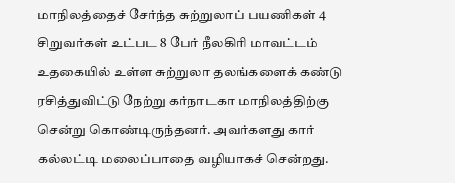மாநிலத்தைச் சேர்ந்த சுற்றுலாப் பயணிகள் 4 சிறுவர்கள் உட்பட 8 பேர் நீலகிரி மாவட்டம் உதகையில் உள்ள சுற்றுலா தலங்களைக் கண்டு ரசித்துவிட்டு நேற்று கர்நாடகா மாநிலத்திற்கு சென்று கொண்டிருந்தனர். அவர்களது கார் கல்லட்டி மலைப்பாதை வழியாகச் சென்றது.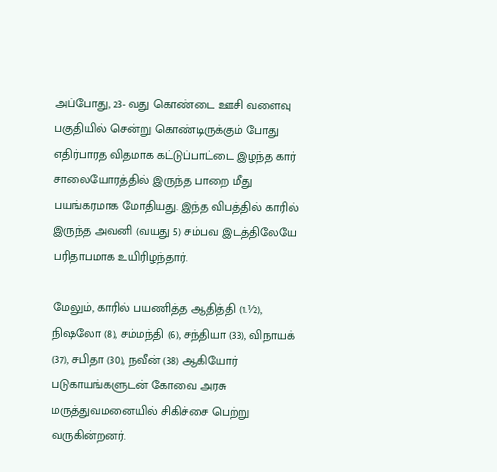அப்போது, 23- வது கொண்டை ஊசி வளைவு பகுதியில் சென்று கொண்டிருக்கும் போது எதிர்பாரத விதமாக கட்டுப்பாட்டை இழந்த கார் சாலையோரத்தில் இருந்த பாறை மீது பயங்கரமாக மோதியது. இந்த விபத்தில் காரில் இருந்த அவனி (வயது 5) சம்பவ இடத்திலேயே பரிதாபமாக உயிரிழந்தார்.

மேலும், காரில் பயணித்த ஆதித்தி (1.½), நிஷலோ (8), சம்மந்தி (6), சந்தியா (33), விநாயக் (37), சபிதா (30), நவீன் (38) ஆகியோர் படுகாயங்களுடன் கோவை அரசு மருத்துவமனையில் சிகிச்சை பெற்று வருகின்றனர்.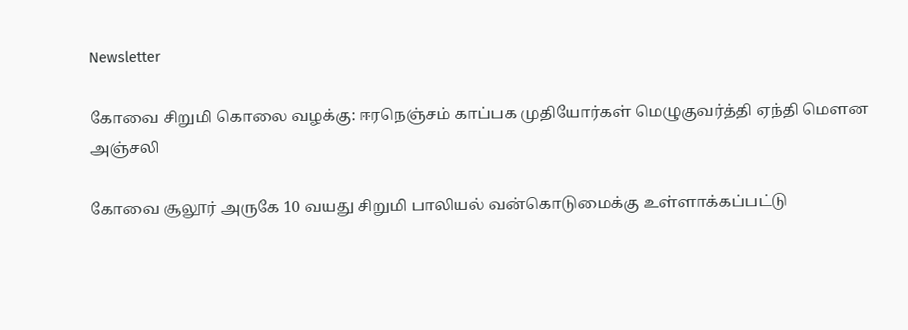Newsletter

கோவை சிறுமி கொலை வழக்கு: ஈரநெஞ்சம் காப்பக முதியோர்கள் மெழுகுவர்த்தி ஏந்தி மௌன அஞ்சலி

கோவை சூலூர் அருகே 10 வயது சிறுமி பாலியல் வன்கொடுமைக்கு உள்ளாக்கப்பட்டு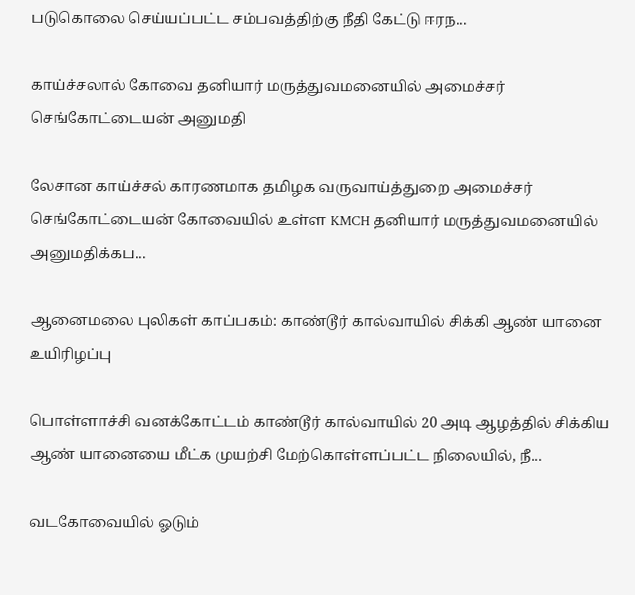படுகொலை செய்யப்பட்ட சம்பவத்திற்கு நீதி கேட்டு ஈரந...

காய்ச்சலால் கோவை தனியார் மருத்துவமனையில் அமைச்சர் செங்கோட்டையன் அனுமதி

லேசான காய்ச்சல் காரணமாக தமிழக வருவாய்த்துறை அமைச்சர் செங்கோட்டையன் கோவையில் உள்ள KMCH தனியார் மருத்துவமனையில் அனுமதிக்கப...

ஆனைமலை புலிகள் காப்பகம்: காண்டூர் கால்வாயில் சிக்கி ஆண் யானை உயிரிழப்பு

பொள்ளாச்சி வனக்கோட்டம் காண்டூர் கால்வாயில் 20 அடி ஆழத்தில் சிக்கிய ஆண் யானையை மீட்க முயற்சி மேற்கொள்ளப்பட்ட நிலையில், நீ...

வடகோவையில் ஓடும்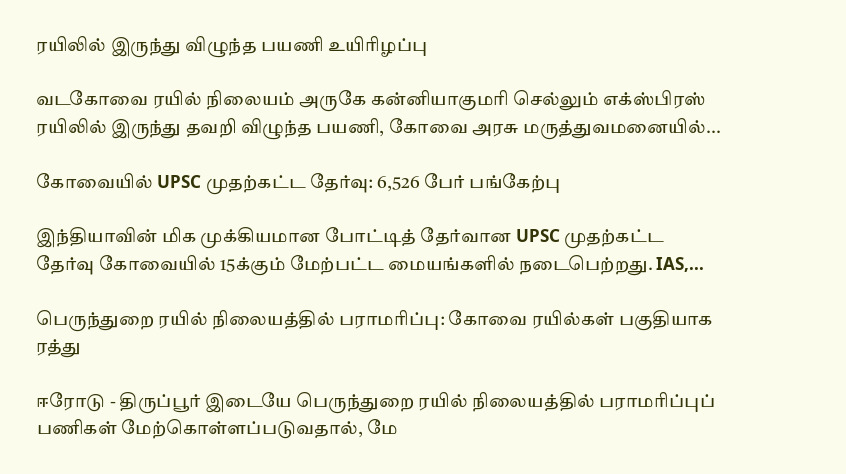ரயிலில் இருந்து விழுந்த பயணி உயிரிழப்பு

வடகோவை ரயில் நிலையம் அருகே கன்னியாகுமரி செல்லும் எக்ஸ்பிரஸ் ரயிலில் இருந்து தவறி விழுந்த பயணி, கோவை அரசு மருத்துவமனையில்...

கோவையில் UPSC முதற்கட்ட தேர்வு: 6,526 பேர் பங்கேற்பு

இந்தியாவின் மிக முக்கியமான போட்டித் தேர்வான UPSC முதற்கட்ட தேர்வு கோவையில் 15க்கும் மேற்பட்ட மையங்களில் நடைபெற்றது. IAS,...

பெருந்துறை ரயில் நிலையத்தில் பராமரிப்பு: கோவை ரயில்கள் பகுதியாக ரத்து

ஈரோடு - திருப்பூர் இடையே பெருந்துறை ரயில் நிலையத்தில் பராமரிப்புப் பணிகள் மேற்கொள்ளப்படுவதால், மே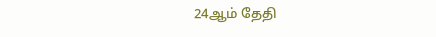24ஆம் தேதி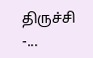திருச்சி -...